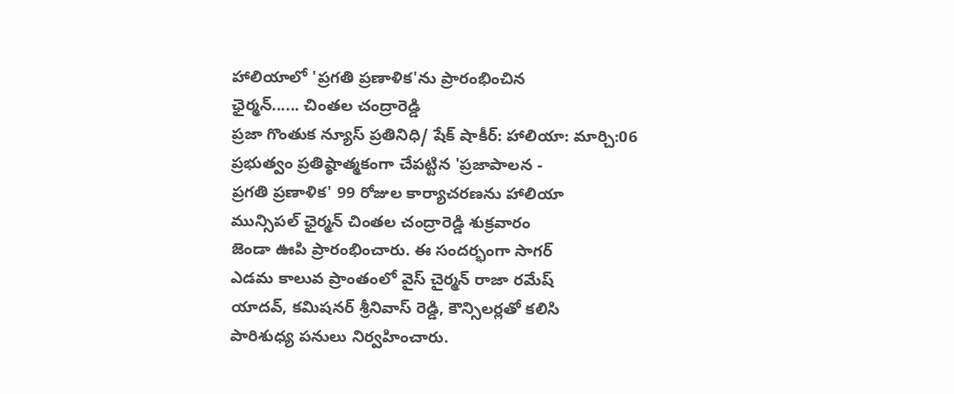హాలియాలో 'ప్రగతి ప్రణాళిక'ను ప్రారంభించిన
ఛైర్మన్...... చింతల చంద్రారెడ్డి
ప్రజా గొంతుక న్యూస్ ప్రతినిధి/ షేక్ షాకీర్: హాలియా: మార్చి:06
ప్రభుత్వం ప్రతిష్ఠాత్మకంగా చేపట్టిన 'ప్రజాపాలన -
ప్రగతి ప్రణాళిక' 99 రోజుల కార్యాచరణను హాలియా
మున్సిపల్ ఛైర్మన్ చింతల చంద్రారెడ్డి శుక్రవారం
జెండా ఊపి ప్రారంభించారు. ఈ సందర్భంగా సాగర్
ఎడమ కాలువ ప్రాంతంలో వైస్ చైర్మన్ రాజా రమేష్
యాదవ్, కమిషనర్ శ్రీనివాస్ రెడ్డి, కౌన్సిలర్లతో కలిసి
పారిశుధ్య పనులు నిర్వహించారు.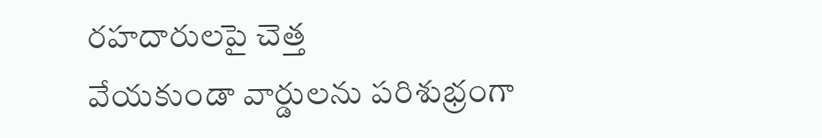రహదారులపై చెత్త
వేయకుండా వార్డులను పరిశుభ్రంగా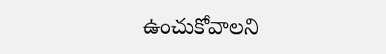ఉంచుకోవాలని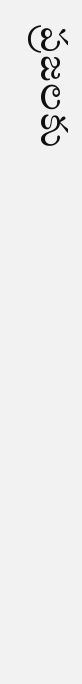ప్రజలకు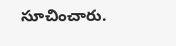సూచించారు.